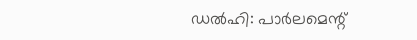ഡൽഹി: പാർലമെന്റ്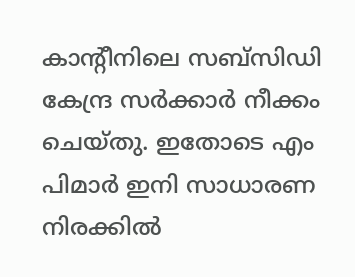കാന്റീനിലെ സബ്സിഡി കേന്ദ്ര സർക്കാർ നീക്കം ചെയ്തു. ഇതോടെ എം പിമാർ ഇനി സാധാരണ നിരക്കിൽ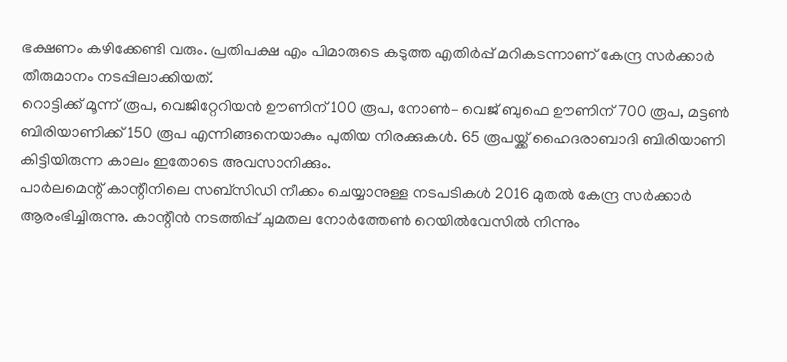ഭക്ഷണം കഴിക്കേണ്ടി വരും. പ്രതിപക്ഷ എം പിമാരുടെ കടുത്ത എതിർപ്പ് മറികടന്നാണ് കേന്ദ്ര സർക്കാർ തീരുമാനം നടപ്പിലാക്കിയത്.
റൊട്ടിക്ക് മൂന്ന് രൂപ, വെജിറ്റേറിയൻ ഊണിന് 100 രൂപ, നോൺ– വെജ് ബുഫെ ഊണിന് 700 രൂപ, മട്ടൺ ബിരിയാണിക്ക് 150 രൂപ എന്നിങ്ങനെയാകും പുതിയ നിരക്കുകൾ. 65 രൂപയ്ക്ക് ഹൈദരാബാദി ബിരിയാണി കിട്ടിയിരുന്ന കാലം ഇതോടെ അവസാനിക്കും.
പാർലമെന്റ് കാന്റീനിലെ സബ്സിഡി നീക്കം ചെയ്യാനുള്ള നടപടികൾ 2016 മുതൽ കേന്ദ്ര സർക്കാർ ആരംഭിച്ചിരുന്നു. കാന്റീൻ നടത്തിപ്പ് ചുമതല നോർത്തേൺ റെയിൽവേസിൽ നിന്നും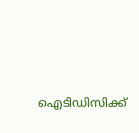ഐടിഡിസിക്ക്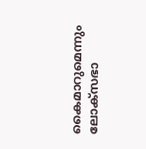കൈമാറുമെന്നും ലോക്സഭാ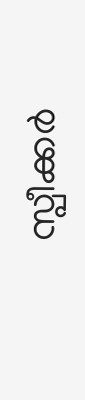സ്പീക്കർ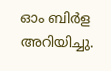ഓം ബിർള അറിയിച്ചു.